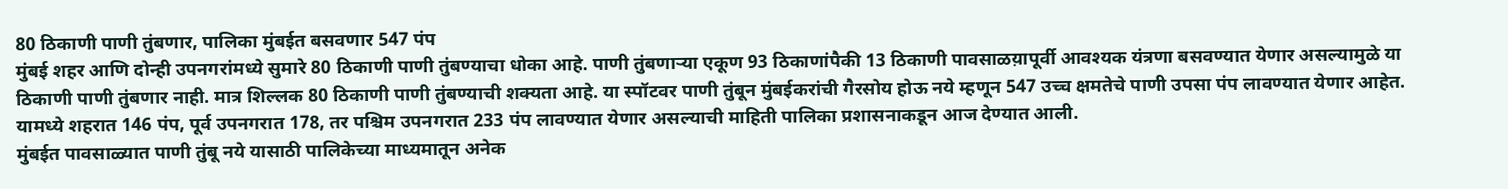80 ठिकाणी पाणी तुंबणार, पालिका मुंबईत बसवणार 547 पंप
मुंबई शहर आणि दोन्ही उपनगरांमध्ये सुमारे 80 ठिकाणी पाणी तुंबण्याचा धोका आहे. पाणी तुंबणाऱ्या एकूण 93 ठिकाणांपैकी 13 ठिकाणी पावसाळय़ापूर्वी आवश्यक यंत्रणा बसवण्यात येणार असल्यामुळे या ठिकाणी पाणी तुंबणार नाही. मात्र शिल्लक 80 ठिकाणी पाणी तुंबण्याची शक्यता आहे. या स्पॉटवर पाणी तुंबून मुंबईकरांची गैरसोय होऊ नये म्हणून 547 उच्च क्षमतेचे पाणी उपसा पंप लावण्यात येणार आहेत. यामध्ये शहरात 146 पंप, पूर्व उपनगरात 178, तर पश्चिम उपनगरात 233 पंप लावण्यात येणार असल्याची माहिती पालिका प्रशासनाकडून आज देण्यात आली.
मुंबईत पावसाळ्यात पाणी तुंबू नये यासाठी पालिकेच्या माध्यमातून अनेक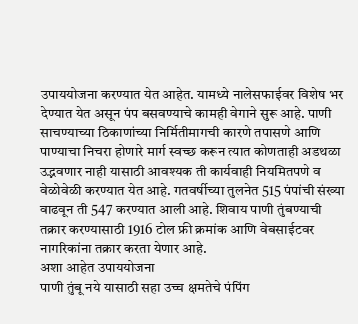उपाययोजना करण्यात येत आहेत. यामध्ये नालेसफाईवर विशेष भर देण्यात येत असून पंप बसवण्याचे कामही वेगाने सुरू आहे. पाणी साचण्याच्या ठिकाणांच्या निर्मितीमागची कारणे तपासणे आणि पाण्याचा निचरा होणारे मार्ग स्वच्छ करून त्यात कोणताही अडथळा उद्भवणार नाही यासाठी आवश्यक ती कार्यवाही नियमितपणे व वेळोवेळी करण्यात येत आहे. गतवर्षीच्या तुलनेत 515 पंपांची संख्या वाढवून ती 547 करण्यात आली आहे. शिवाय पाणी तुंबण्याची तक्रार करण्यासाठी 1916 टोल फ्री क्रमांक आणि वेबसाईटवर नागरिकांना तक्रार करता येणार आहे.
अशा आहेत उपाययोजना
पाणी तुंबू नये यासाठी सहा उच्च क्षमतेचे पंपिंग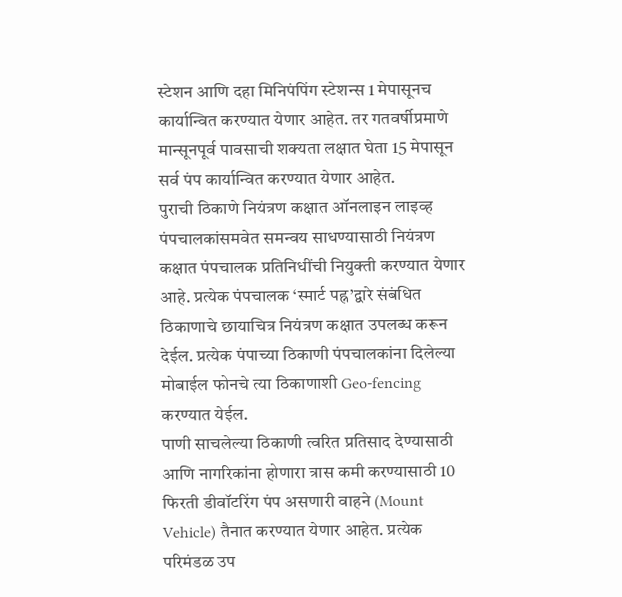स्टेशन आणि दहा मिनिपंपिंग स्टेशन्स 1 मेपासूनच कार्यान्वित करण्यात येणार आहेत. तर गतवर्षीप्रमाणे मान्सूनपूर्व पावसाची शक्यता लक्षात घेता 15 मेपासून सर्व पंप कार्यान्वित करण्यात येणार आहेत.
पुराची ठिकाणे नियंत्रण कक्षात ऑनलाइन लाइव्ह
पंपचालकांसमवेत समन्वय साधण्यासाठी नियंत्रण कक्षात पंपचालक प्रतिनिधींची नियुक्ती करण्यात येणार आहे. प्रत्येक पंपचालक ‘स्मार्ट पह्न’द्वारे संबंधित ठिकाणाचे छायाचित्र नियंत्रण कक्षात उपलब्ध करून देईल. प्रत्येक पंपाच्या ठिकाणी पंपचालकांना दिलेल्या मोबाईल फोनचे त्या ठिकाणाशी Geo-fencing करण्यात येईल.
पाणी साचलेल्या ठिकाणी त्वरित प्रतिसाद देण्यासाठी आणि नागरिकांना होणारा त्रास कमी करण्यासाठी 10 फिरती डीवॉटरिंग पंप असणारी वाहने (Mount Vehicle) तैनात करण्यात येणार आहेत. प्रत्येक परिमंडळ उप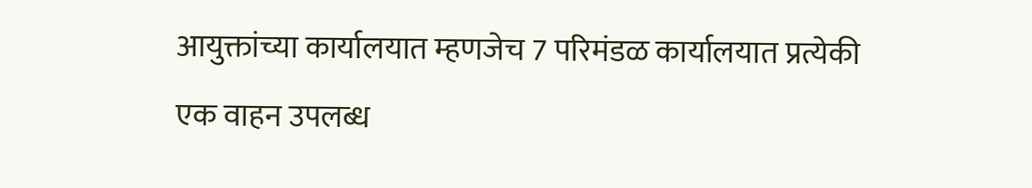आयुक्तांच्या कार्यालयात म्हणजेच 7 परिमंडळ कार्यालयात प्रत्येकी एक वाहन उपलब्ध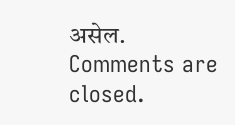असेल.
Comments are closed.